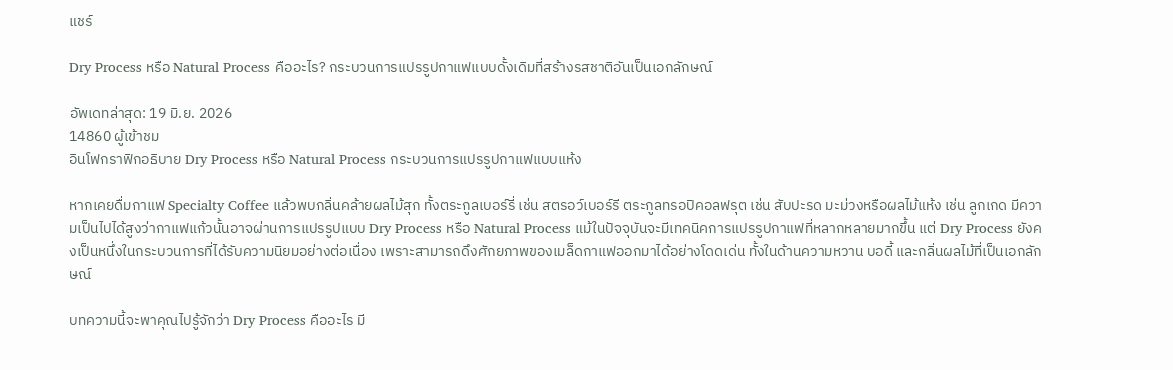แชร์

Dry Process หรือ Natural Process คืออะไร? กระบวนการแปรรูปกาแฟแบบดั้งเดิมที่สร้างรสชาติอันเป็นเอกลักษณ์

อัพเดทล่าสุด: 19 มิ.ย. 2026
14860 ผู้เข้าชม
อินโฟกราฟิกอธิบาย Dry Process หรือ Natural Process กระบวนการแปรรูปกาแฟแบบแห้ง

หากเคยดื่มกาแฟ Specialty Coffee แล้วพบกลิ่นคล้ายผลไม้สุก ทั้งตระกูลเบอร์รี่ เช่น สตรอว์เบอร์รี ตระกูลทรอปิคอลฟรุต เช่น สับปะรด มะม่วงหรือผลไม้แห้ง เช่น ลูกเกด มีความเป็นไปได้สูงว่ากาแฟแก้วนั้นอาจผ่านการแปรรูปแบบ Dry Process หรือ Natural Process แม้ในปัจจุบันจะมีเทคนิคการแปรรูปกาแฟที่หลากหลายมากขึ้น แต่ Dry Process ยังคงเป็นหนึ่งในกระบวนการที่ได้รับความนิยมอย่างต่อเนื่อง เพราะสามารถดึงศักยภาพของเมล็ดกาแฟออกมาได้อย่างโดดเด่น ทั้งในด้านความหวาน บอดี้ และกลิ่นผลไม้ที่เป็นเอกลักษณ์

บทความนี้จะพาคุณไปรู้จักว่า Dry Process คืออะไร มี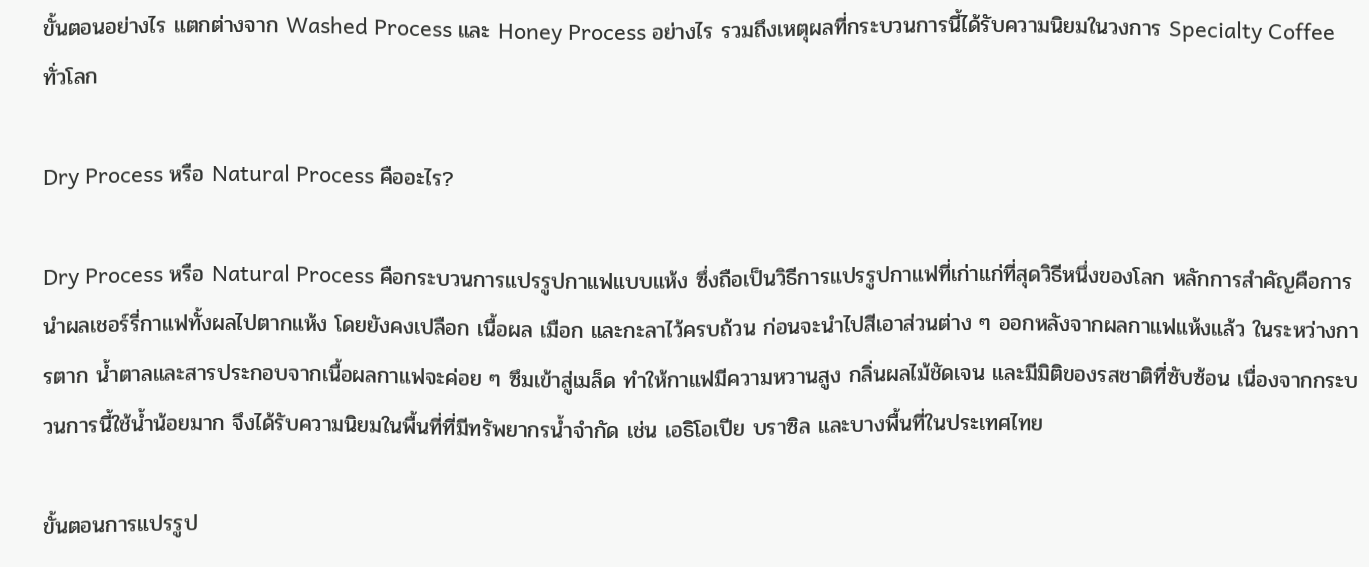ขั้นตอนอย่างไร แตกต่างจาก Washed Process และ Honey Process อย่างไร รวมถึงเหตุผลที่กระบวนการนี้ได้รับความนิยมในวงการ Specialty Coffee ทั่วโลก

Dry Process หรือ Natural Process คืออะไร?

Dry Process หรือ Natural Process คือกระบวนการแปรรูปกาแฟแบบแห้ง ซึ่งถือเป็นวิธีการแปรรูปกาแฟที่เก่าแก่ที่สุดวิธีหนึ่งของโลก หลักการสำคัญคือการนำผลเชอร์รี่กาแฟทั้งผลไปตากแห้ง โดยยังคงเปลือก เนื้อผล เมือก และกะลาไว้ครบถ้วน ก่อนจะนำไปสีเอาส่วนต่าง ๆ ออกหลังจากผลกาแฟแห้งแล้ว ในระหว่างการตาก น้ำตาลและสารประกอบจากเนื้อผลกาแฟจะค่อย ๆ ซึมเข้าสู่เมล็ด ทำให้กาแฟมีความหวานสูง กลิ่นผลไม้ชัดเจน และมีมิติของรสชาติที่ซับซ้อน เนื่องจากกระบวนการนี้ใช้น้ำน้อยมาก จึงได้รับความนิยมในพื้นที่ที่มีทรัพยากรน้ำจำกัด เช่น เอธิโอเปีย บราซิล และบางพื้นที่ในประเทศไทย

ขั้นตอนการแปรรูป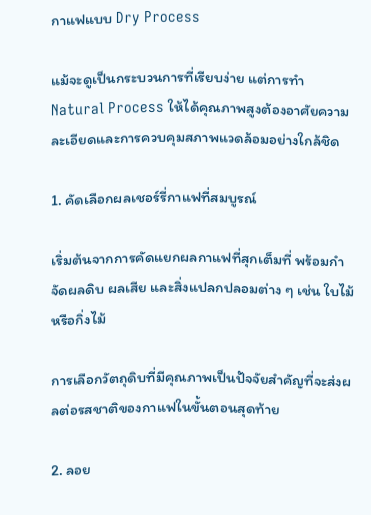กาแฟแบบ Dry Process

แม้จะดูเป็นกระบวนการที่เรียบง่าย แต่การทำ Natural Process ให้ได้คุณภาพสูงต้องอาศัยความละเอียดและการควบคุมสภาพแวดล้อมอย่างใกล้ชิด

1. คัดเลือกผลเชอร์รี่กาแฟที่สมบูรณ์

เริ่มต้นจากการคัดแยกผลกาแฟที่สุกเต็มที่ พร้อมกำจัดผลดิบ ผลเสีย และสิ่งแปลกปลอมต่าง ๆ เช่น ใบไม้หรือกิ่งไม้

การเลือกวัตถุดิบที่มีคุณภาพเป็นปัจจัยสำคัญที่จะส่งผลต่อรสชาติของกาแฟในขั้นตอนสุดท้าย

2. ลอย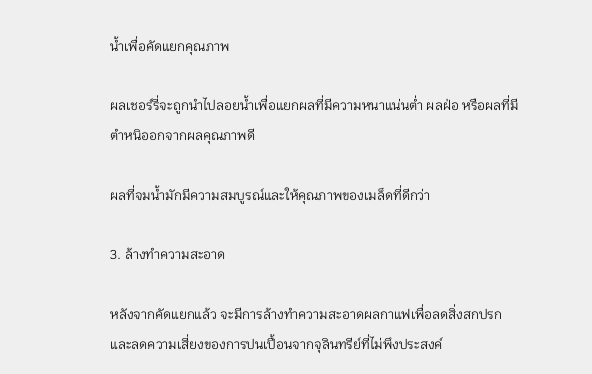น้ำเพื่อคัดแยกคุณภาพ

ผลเชอร์รี่จะถูกนำไปลอยน้ำเพื่อแยกผลที่มีความหนาแน่นต่ำ ผลฝ่อ หรือผลที่มีตำหนิออกจากผลคุณภาพดี

ผลที่จมน้ำมักมีความสมบูรณ์และให้คุณภาพของเมล็ดที่ดีกว่า

3. ล้างทำความสะอาด

หลังจากคัดแยกแล้ว จะมีการล้างทำความสะอาดผลกาแฟเพื่อลดสิ่งสกปรกและลดความเสี่ยงของการปนเปื้อนจากจุลินทรีย์ที่ไม่พึงประสงค์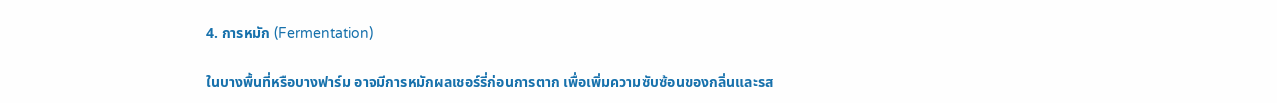4. การหมัก (Fermentation)

ในบางพื้นที่หรือบางฟาร์ม อาจมีการหมักผลเชอร์รี่ก่อนการตาก เพื่อเพิ่มความซับซ้อนของกลิ่นและรส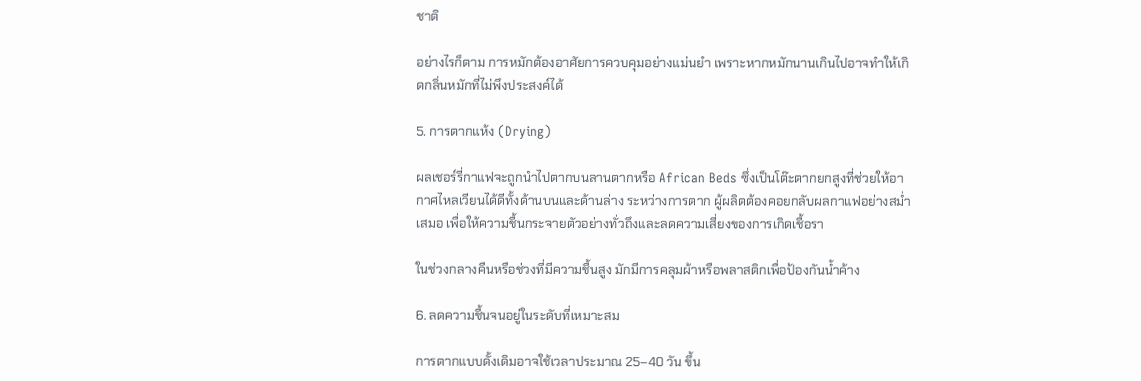ชาติ

อย่างไรก็ตาม การหมักต้องอาศัยการควบคุมอย่างแม่นยำ เพราะหากหมักนานเกินไปอาจทำให้เกิดกลิ่นหมักที่ไม่พึงประสงค์ได้

5. การตากแห้ง (Drying)

ผลเชอร์รี่กาแฟจะถูกนำไปตากบนลานตากหรือ African Beds ซึ่งเป็นโต๊ะตากยกสูงที่ช่วยให้อากาศไหลเวียนได้ดีทั้งด้านบนและด้านล่าง ระหว่างการตาก ผู้ผลิตต้องคอยกลับผลกาแฟอย่างสม่ำเสมอ เพื่อให้ความชื้นกระจายตัวอย่างทั่วถึงและลดความเสี่ยงของการเกิดเชื้อรา

ในช่วงกลางคืนหรือช่วงที่มีความชื้นสูง มักมีการคลุมผ้าหรือพลาสติกเพื่อป้องกันน้ำค้าง

6. ลดความชื้นจนอยู่ในระดับที่เหมาะสม

การตากแบบดั้งเดิมอาจใช้เวลาประมาณ 25–40 วัน ขึ้น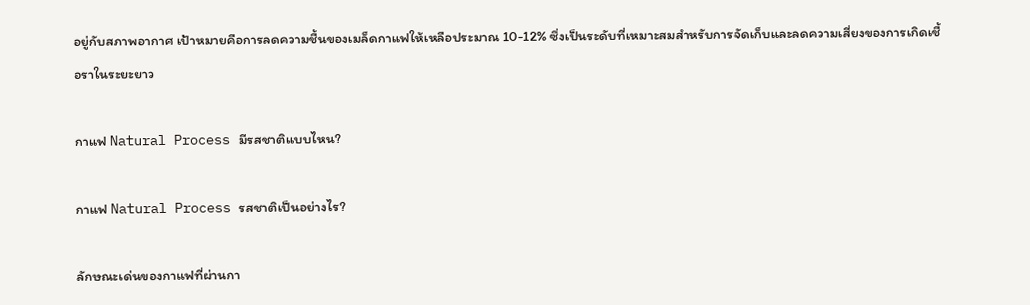อยู่กับสภาพอากาศ เป้าหมายคือการลดความชื้นของเมล็ดกาแฟให้เหลือประมาณ 10-12% ซึ่งเป็นระดับที่เหมาะสมสำหรับการจัดเก็บและลดความเสี่ยงของการเกิดเชื้อราในระยะยาว

กาแฟ Natural Process มีรสชาติแบบไหน?

กาแฟ Natural Process รสชาติเป็นอย่างไร?

ลักษณะเด่นของกาแฟที่ผ่านกา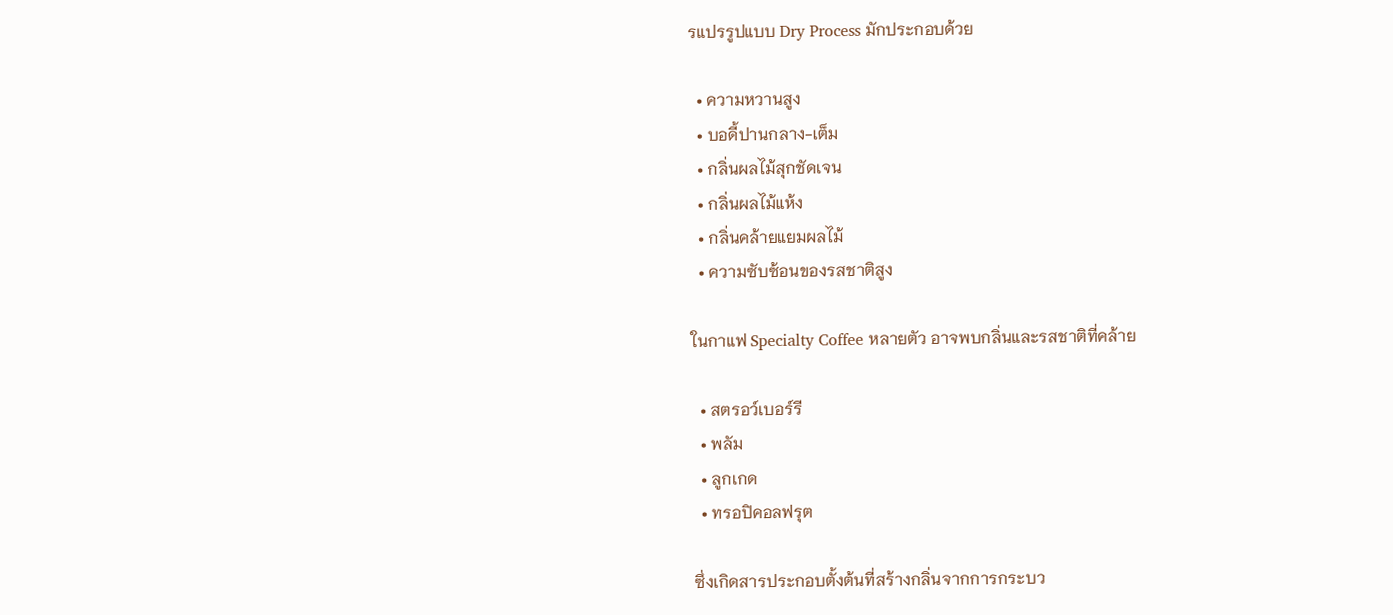รแปรรูปแบบ Dry Process มักประกอบด้วย

  • ความหวานสูง
  • บอดี้ปานกลาง-เต็ม
  • กลิ่นผลไม้สุกชัดเจน
  • กลิ่นผลไม้แห้ง
  • กลิ่นคล้ายแยมผลไม้
  • ความซับซ้อนของรสชาติสูง

ในกาแฟ Specialty Coffee หลายตัว อาจพบกลิ่นและรสชาติที่คล้าย

  • สตรอว์เบอร์รี
  • พลัม
  • ลูกเกด
  • ทรอปิคอลฟรุต

ซึ่งเกิดสารประกอบตั้งต้นที่สร้างกลิ่นจากการกระบว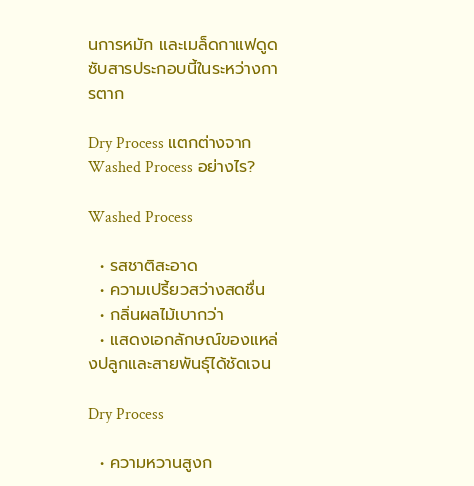นการหมัก และเมล็ดกาแฟดูดซับสารประกอบนี้ในระหว่างการตาก

Dry Process แตกต่างจาก Washed Process อย่างไร?

Washed Process

  • รสชาติสะอาด
  • ความเปรี้ยวสว่างสดชื่น
  • กลิ่นผลไม้เบากว่า
  • แสดงเอกลักษณ์ของแหล่งปลูกและสายพันธุ์ได้ชัดเจน

Dry Process

  • ความหวานสูงก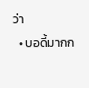ว่า
  • บอดี้มากก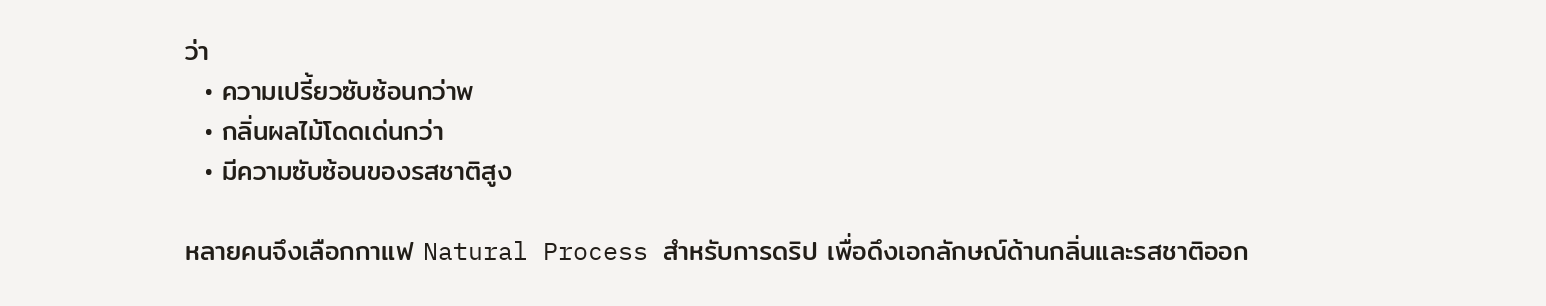ว่า
  • ความเปรี้ยวซับซ้อนกว่าพ
  • กลิ่นผลไม้โดดเด่นกว่า
  • มีความซับซ้อนของรสชาติสูง

หลายคนจึงเลือกกาแฟ Natural Process สำหรับการดริป เพื่อดึงเอกลักษณ์ด้านกลิ่นและรสชาติออก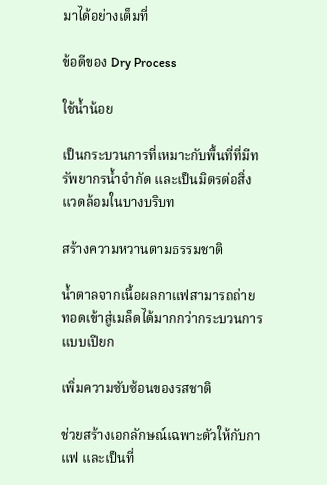มาได้อย่างเต็มที่

ข้อดีของ Dry Process

ใช้น้ำน้อย

เป็นกระบวนการที่เหมาะกับพื้นที่ที่มีทรัพยากรน้ำจำกัด และเป็นมิตรต่อสิ่งแวดล้อมในบางบริบท

สร้างความหวานตามธรรมชาติ

น้ำตาลจากเนื้อผลกาแฟสามารถถ่ายทอดเข้าสู่เมล็ดได้มากกว่ากระบวนการแบบเปียก

เพิ่มความซับซ้อนของรสชาติ

ช่วยสร้างเอกลักษณ์เฉพาะตัวให้กับกาแฟ และเป็นที่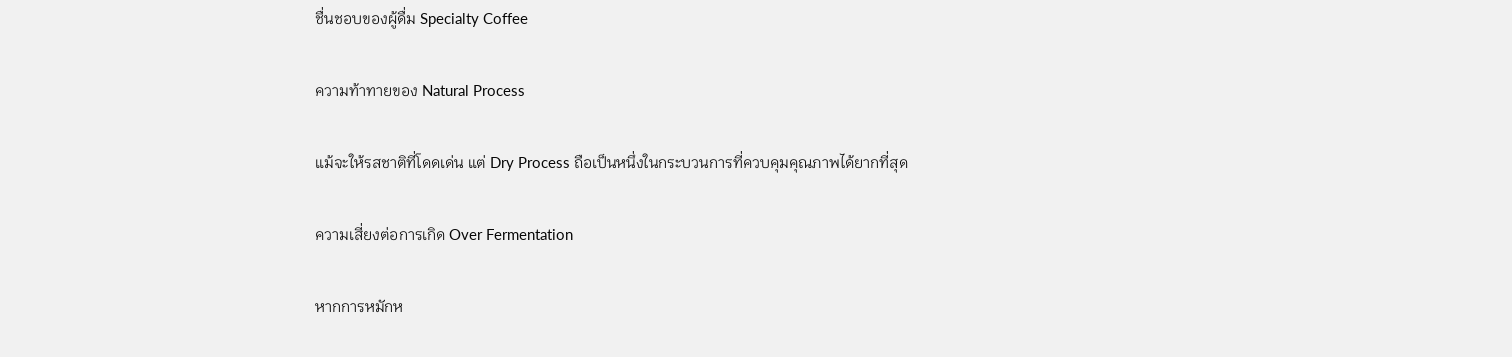ชื่นชอบของผู้ดื่ม Specialty Coffee

ความท้าทายของ Natural Process

แม้จะให้รสชาติที่โดดเด่น แต่ Dry Process ถือเป็นหนึ่งในกระบวนการที่ควบคุมคุณภาพได้ยากที่สุด

ความเสี่ยงต่อการเกิด Over Fermentation

หากการหมักห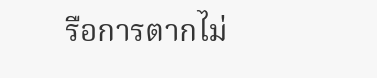รือการตากไม่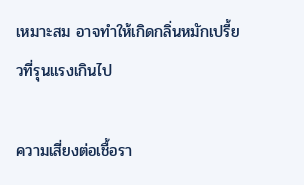เหมาะสม อาจทำให้เกิดกลิ่นหมักเปรี้ยวที่รุนแรงเกินไป

ความเสี่ยงต่อเชื้อรา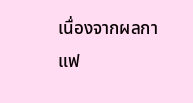เนื่องจากผลกาแฟ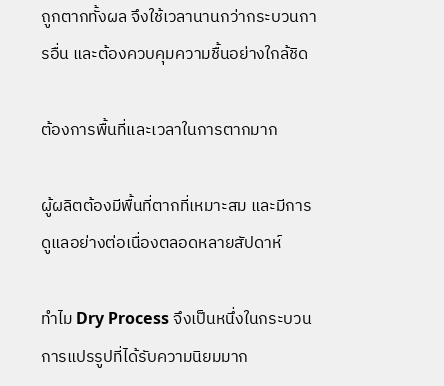ถูกตากทั้งผล จึงใช้เวลานานกว่ากระบวนการอื่น และต้องควบคุมความชื้นอย่างใกล้ชิด

ต้องการพื้นที่และเวลาในการตากมาก

ผู้ผลิตต้องมีพื้นที่ตากที่เหมาะสม และมีการดูแลอย่างต่อเนื่องตลอดหลายสัปดาห์

ทำไม Dry Process จึงเป็นหนึ่งในกระบวนการแปรรูปที่ได้รับความนิยมมาก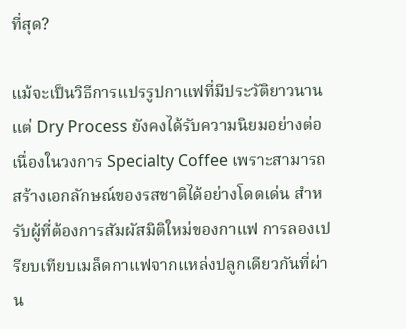ที่สุด?

แม้จะเป็นวิธีการแปรรูปกาแฟที่มีประวัติยาวนาน แต่ Dry Process ยังคงได้รับความนิยมอย่างต่อเนื่องในวงการ Specialty Coffee เพราะสามารถสร้างเอกลักษณ์ของรสชาติได้อย่างโดดเด่น สำหรับผู้ที่ต้องการสัมผัสมิติใหม่ของกาแฟ การลองเปรียบเทียบเมล็ดกาแฟจากแหล่งปลูกเดียวกันที่ผ่าน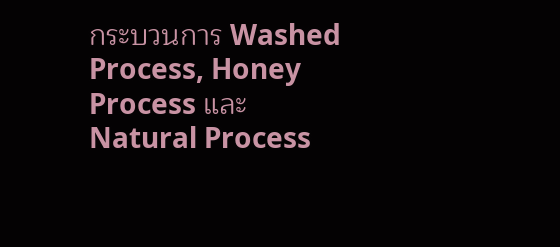กระบวนการ Washed Process, Honey Process และ Natural Process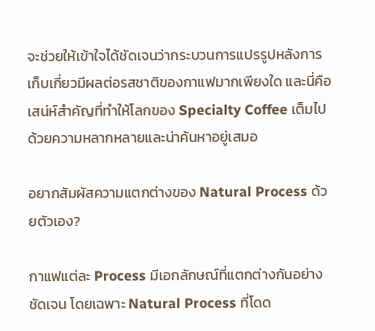จะช่วยให้เข้าใจได้ชัดเจนว่ากระบวนการแปรรูปหลังการเก็บเกี่ยวมีผลต่อรสชาติของกาแฟมากเพียงใด และนี่คือเสน่ห์สำคัญที่ทำให้โลกของ Specialty Coffee เต็มไปด้วยความหลากหลายและน่าค้นหาอยู่เสมอ

อยากสัมผัสความแตกต่างของ Natural Process ด้วยตัวเอง?

กาแฟแต่ละ Process มีเอกลักษณ์ที่แตกต่างกันอย่างชัดเจน โดยเฉพาะ Natural Process ที่โดด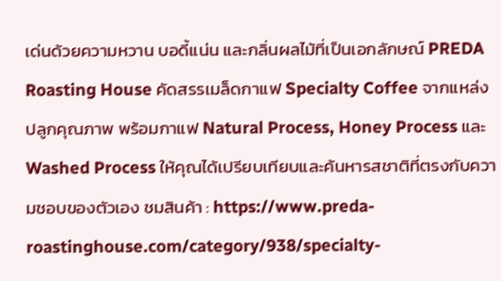เด่นด้วยความหวาน บอดี้แน่น และกลิ่นผลไม้ที่เป็นเอกลักษณ์ PREDA Roasting House คัดสรรเมล็ดกาแฟ Specialty Coffee จากแหล่งปลูกคุณภาพ พร้อมกาแฟ Natural Process, Honey Process และ Washed Process ให้คุณได้เปรียบเทียบและค้นหารสชาติที่ตรงกับความชอบของตัวเอง ชมสินค้า : https://www.preda-roastinghouse.com/category/938/specialty-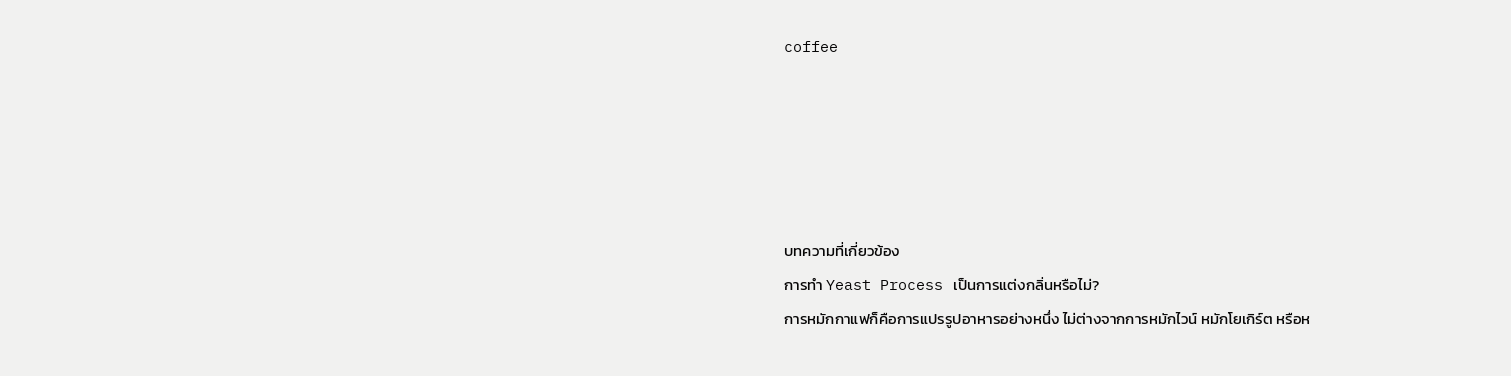coffee





บทความที่เกี่ยวข้อง
การทำ Yeast Process เป็นการแต่งกลิ่นหรือไม่?
การหมักกาแฟก็คือการแปรรูปอาหารอย่างหนึ่ง ไม่ต่างจากการหมักไวน์ หมักโยเกิร์ต หรือห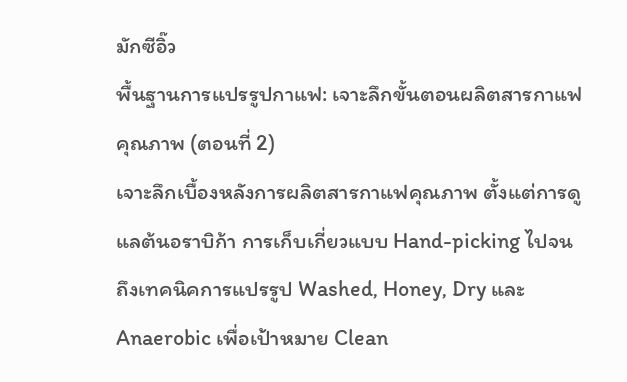มักซีอิ๊ว
พื้นฐานการแปรรูปกาแฟ: เจาะลึกขั้นตอนผลิตสารกาแฟคุณภาพ (ตอนที่ 2)
เจาะลึกเบื้องหลังการผลิตสารกาแฟคุณภาพ ตั้งแต่การดูแลต้นอราบิก้า การเก็บเกี่ยวแบบ Hand-picking ไปจนถึงเทคนิคการแปรรูป Washed, Honey, Dry และ Anaerobic เพื่อเป้าหมาย Clean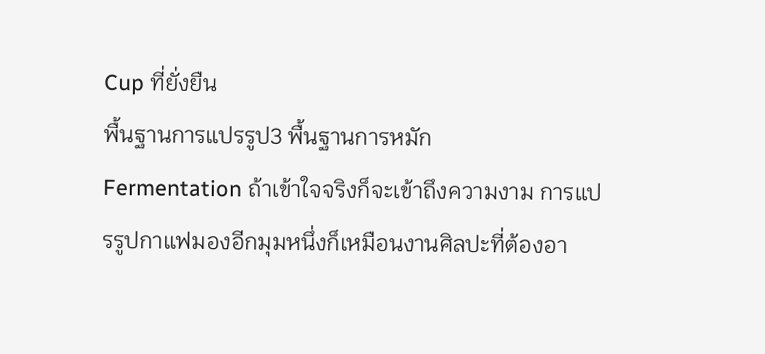Cup ที่ยั่งยืน
พื้นฐานการแปรรูป3 พื้นฐานการหมัก
Fermentation ถ้าเข้าใจจริงก็จะเข้าถึงความงาม การแปรรูปกาแฟมองอีกมุมหนึ่งก็เหมือนงานศิลปะที่ต้องอา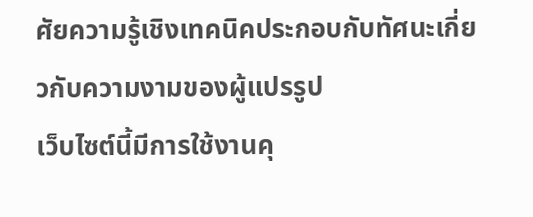ศัยความรู้เชิงเทคนิคประกอบกับทัศนะเกี่ยวกับความงามของผู้แปรรูป
เว็บไซต์นี้มีการใช้งานคุ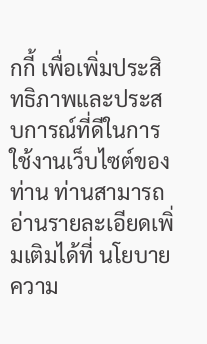กกี้ เพื่อเพิ่มประสิทธิภาพและประสบการณ์ที่ดีในการใช้งานเว็บไซต์ของท่าน ท่านสามารถอ่านรายละเอียดเพิ่มเติมได้ที่ นโยบายความ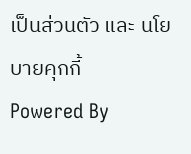เป็นส่วนตัว และ นโยบายคุกกี้
Powered By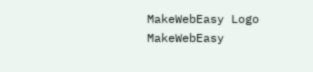MakeWebEasy Logo MakeWebEasy